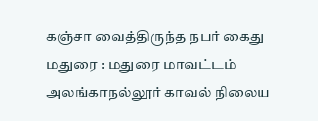கஞ்சா வைத்திருந்த நபர் கைது
மதுரை : மதுரை மாவட்டம் அலங்காநல்லூர் காவல் நிலைய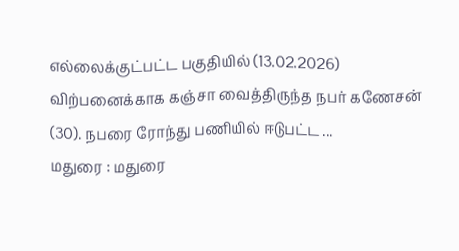எல்லைக்குட்பட்ட பகுதியில் (13.02.2026) விற்பனைக்காக கஞ்சா வைத்திருந்த நபர் கணேசன் (30). நபரை ரோந்து பணியில் ஈடுபட்ட ...
மதுரை : மதுரை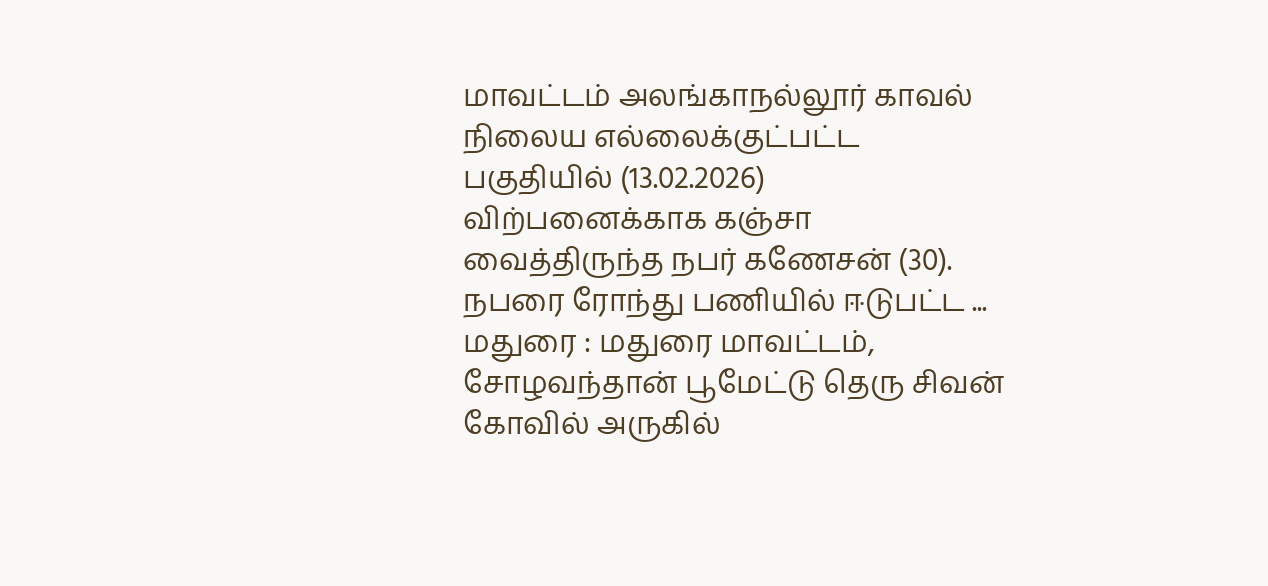மாவட்டம் அலங்காநல்லூர் காவல் நிலைய எல்லைக்குட்பட்ட பகுதியில் (13.02.2026) விற்பனைக்காக கஞ்சா வைத்திருந்த நபர் கணேசன் (30). நபரை ரோந்து பணியில் ஈடுபட்ட ...
மதுரை : மதுரை மாவட்டம், சோழவந்தான் பூமேட்டு தெரு சிவன் கோவில் அருகில்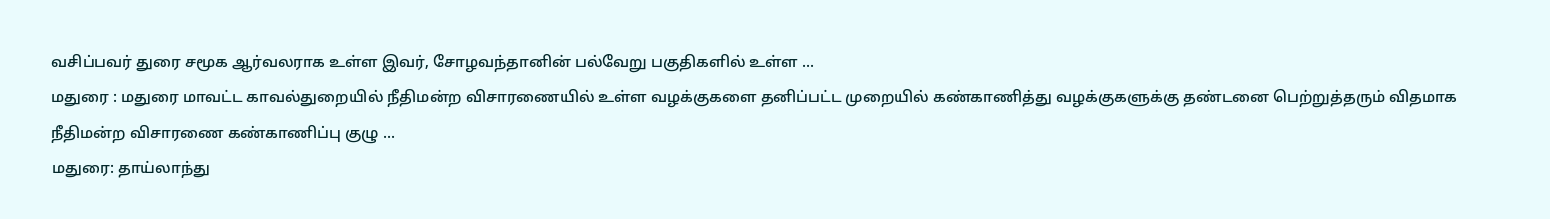வசிப்பவர் துரை சமூக ஆர்வலராக உள்ள இவர், சோழவந்தானின் பல்வேறு பகுதிகளில் உள்ள ...
மதுரை : மதுரை மாவட்ட காவல்துறையில் நீதிமன்ற விசாரணையில் உள்ள வழக்குகளை தனிப்பட்ட முறையில் கண்காணித்து வழக்குகளுக்கு தண்டனை பெற்றுத்தரும் விதமாக நீதிமன்ற விசாரணை கண்காணிப்பு குழு ...
மதுரை: தாய்லாந்து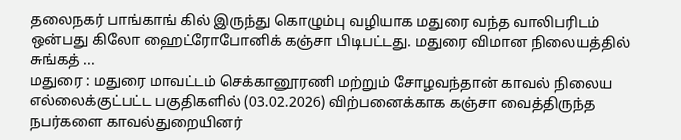தலைநகர் பாங்காங் கில் இருந்து கொழும்பு வழியாக மதுரை வந்த வாலிபரிடம் ஒன்பது கிலோ ஹைட்ரோபோனிக் கஞ்சா பிடிபட்டது. மதுரை விமான நிலையத்தில் சுங்கத் ...
மதுரை : மதுரை மாவட்டம் செக்கானூரணி மற்றும் சோழவந்தான் காவல் நிலைய எல்லைக்குட்பட்ட பகுதிகளில் (03.02.2026) விற்பனைக்காக கஞ்சா வைத்திருந்த நபர்களை காவல்துறையினர்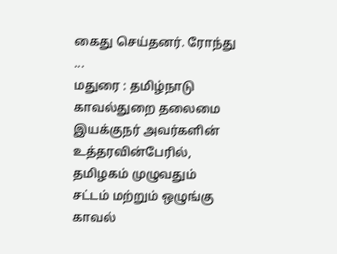கைது செய்தனர். ரோந்து ...
மதுரை : தமிழ்நாடு காவல்துறை தலைமை இயக்குநர் அவர்களின் உத்தரவின்பேரில், தமிழகம் முழுவதும் சட்டம் மற்றும் ஒழுங்கு காவல்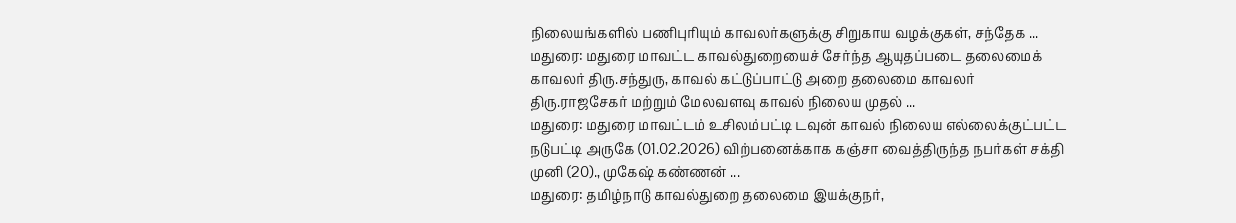நிலையங்களில் பணிபுரியும் காவலர்களுக்கு சிறுகாய வழக்குகள், சந்தேக ...
மதுரை: மதுரை மாவட்ட காவல்துறையைச் சேர்ந்த ஆயுதப்படை தலைமைக் காவலர் திரு.சந்துரு, காவல் கட்டுப்பாட்டு அறை தலைமை காவலர் திரு.ராஜசேகர் மற்றும் மேலவளவு காவல் நிலைய முதல் ...
மதுரை: மதுரை மாவட்டம் உசிலம்பட்டி டவுன் காவல் நிலைய எல்லைக்குட்பட்ட நடுபட்டி அருகே (01.02.2026) விற்பனைக்காக கஞ்சா வைத்திருந்த நபர்கள் சக்தி முனி (20)., முகேஷ் கண்ணன் ...
மதுரை: தமிழ்நாடு காவல்துறை தலைமை இயக்குநர்,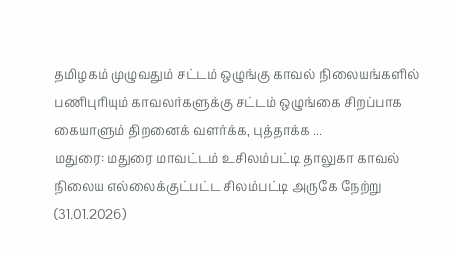தமிழகம் முழுவதும் சட்டம் ஒழுங்கு காவல் நிலையங்களில் பணிபுரியும் காவலர்களுக்கு சட்டம் ஒழுங்கை சிறப்பாக கையாளும் திறனைக் வளர்க்க, புத்தாக்க ...
மதுரை: மதுரை மாவட்டம் உசிலம்பட்டி தாலுகா காவல் நிலைய எல்லைக்குட்பட்ட சிலம்பட்டி அருகே நேற்று (31.01.2026)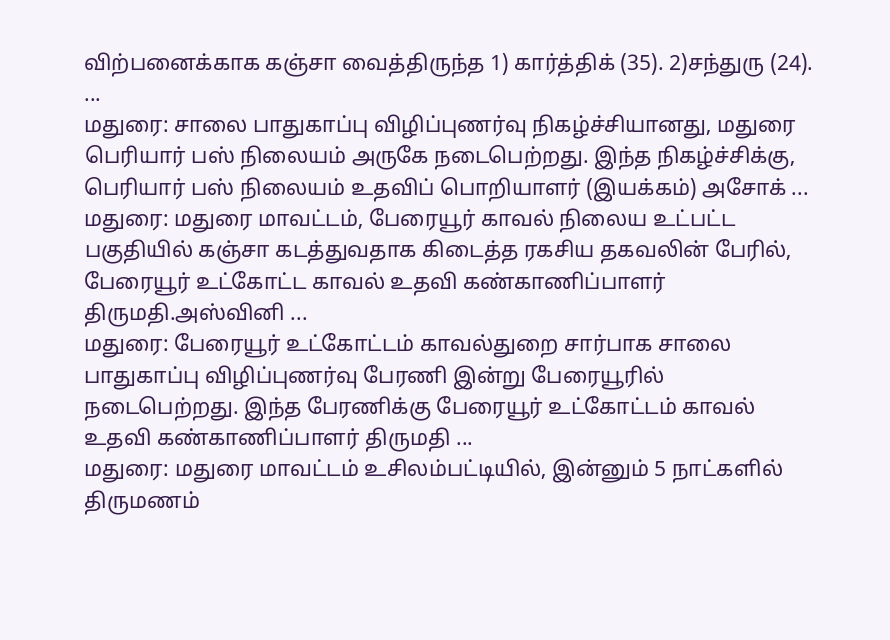விற்பனைக்காக கஞ்சா வைத்திருந்த 1) கார்த்திக் (35). 2)சந்துரு (24). ...
மதுரை: சாலை பாதுகாப்பு விழிப்புணர்வு நிகழ்ச்சியானது, மதுரை பெரியார் பஸ் நிலையம் அருகே நடைபெற்றது. இந்த நிகழ்ச்சிக்கு, பெரியார் பஸ் நிலையம் உதவிப் பொறியாளர் (இயக்கம்) அசோக் ...
மதுரை: மதுரை மாவட்டம், பேரையூர் காவல் நிலைய உட்பட்ட பகுதியில் கஞ்சா கடத்துவதாக கிடைத்த ரகசிய தகவலின் பேரில், பேரையூர் உட்கோட்ட காவல் உதவி கண்காணிப்பாளர் திருமதி.அஸ்வினி ...
மதுரை: பேரையூர் உட்கோட்டம் காவல்துறை சார்பாக சாலை பாதுகாப்பு விழிப்புணர்வு பேரணி இன்று பேரையூரில் நடைபெற்றது. இந்த பேரணிக்கு பேரையூர் உட்கோட்டம் காவல் உதவி கண்காணிப்பாளர் திருமதி ...
மதுரை: மதுரை மாவட்டம் உசிலம்பட்டியில், இன்னும் 5 நாட்களில் திருமணம்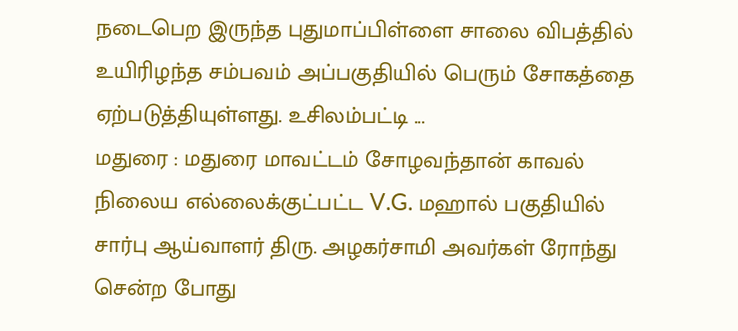நடைபெற இருந்த புதுமாப்பிள்ளை சாலை விபத்தில் உயிரிழந்த சம்பவம் அப்பகுதியில் பெரும் சோகத்தை ஏற்படுத்தியுள்ளது. உசிலம்பட்டி ...
மதுரை : மதுரை மாவட்டம் சோழவந்தான் காவல் நிலைய எல்லைக்குட்பட்ட V.G. மஹால் பகுதியில் சார்பு ஆய்வாளர் திரு. அழகர்சாமி அவர்கள் ரோந்து சென்ற போது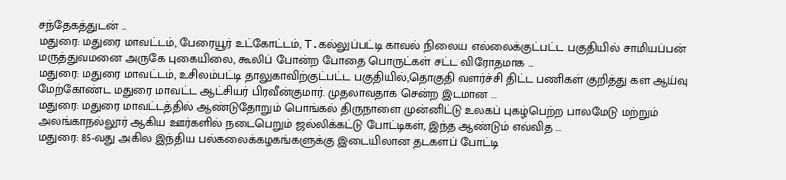சந்தேகத்துடன் ...
மதுரை: மதுரை மாவட்டம், பேரையூர் உட்கோட்டம், T.கல்லுப்பட்டி காவல் நிலைய எல்லைக்குட்பட்ட பகுதியில் சாமியப்பன் மருத்துவமனை அருகே புகையிலை, கூலிப் போன்ற போதை பொருட்கள் சட்ட விரோதமாக ...
மதுரை: மதுரை மாவட்டம், உசிலம்பட்டி தாலுகாவிற்குட்பட்ட பகுதியில்,தொகுதி வளர்ச்சி திட்ட பணிகள் குறித்து கள ஆய்வு மேற்கோண்ட மதுரை மாவட்ட ஆட்சியர் பிரவீன்குமார். முதலாவதாக சென்ற இடமான ...
மதுரை: மதுரை மாவட்டத்தில் ஆண்டுதோறும் பொங்கல் திருநாளை முன்னிட்டு உலகப் புகழ்பெற்ற பாலமேடு மற்றும் அலங்காநல்லூர் ஆகிய ஊர்களில் நடைபெறும் ஜல்லிக்கட்டு போட்டிகள், இந்த ஆண்டும் எவ்வித ...
மதுரை: 85-வது அகில இந்திய பல்கலைக்கழகங்களுக்கு இடையிலான தடகளப் போட்டி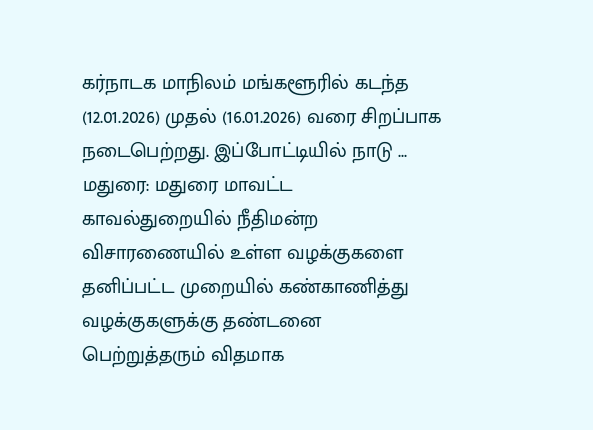கர்நாடக மாநிலம் மங்களூரில் கடந்த (12.01.2026) முதல் (16.01.2026) வரை சிறப்பாக நடைபெற்றது. இப்போட்டியில் நாடு ...
மதுரை: மதுரை மாவட்ட காவல்துறையில் நீதிமன்ற விசாரணையில் உள்ள வழக்குகளை தனிப்பட்ட முறையில் கண்காணித்து வழக்குகளுக்கு தண்டனை பெற்றுத்தரும் விதமாக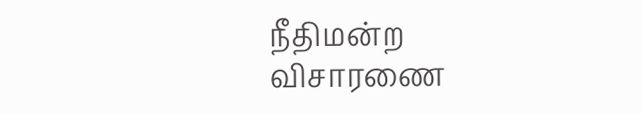நீதிமன்ற விசாரணை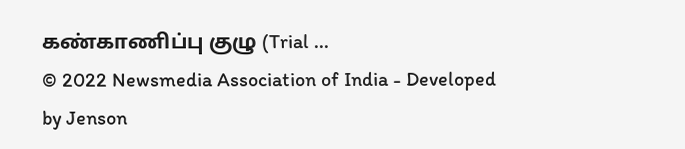கண்காணிப்பு குழு (Trial ...
© 2022 Newsmedia Association of India - Developed by Jenson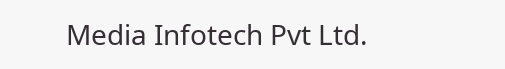Media Infotech Pvt Ltd.